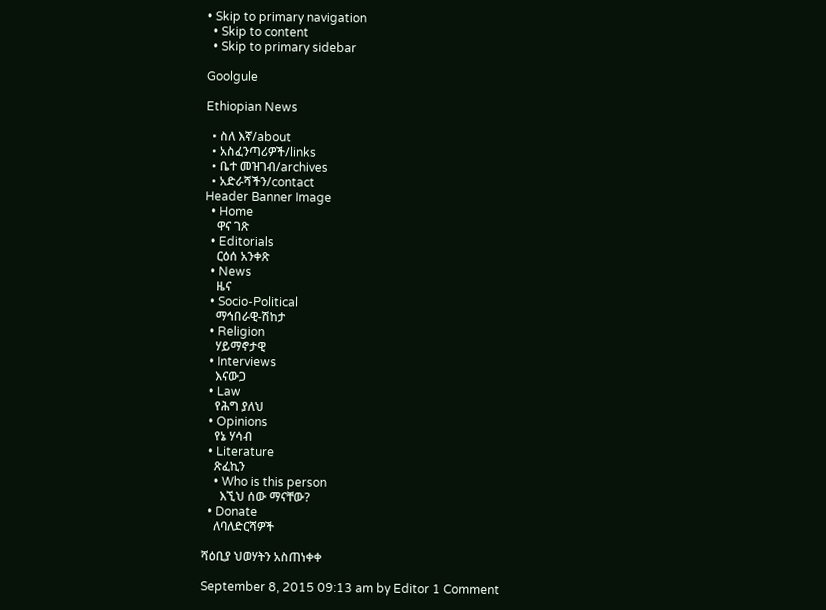• Skip to primary navigation
  • Skip to content
  • Skip to primary sidebar

Goolgule

Ethiopian News

  • ስለ እኛ/about
  • አስፈንጣሪዎች/links
  • ቤተ መዝገብ/archives
  • አድራሻችን/contact
Header Banner Image
  • Home
    ዋና ገጽ
  • Editorials
    ርዕሰ አንቀጽ
  • News
    ዜና
  • Socio-Political
    ማኅበራዊ-ሽከታ
  • Religion
    ሃይማኖታዊ
  • Interviews
    እናውጋ
  • Law
    የሕግ ያለህ
  • Opinions
    የኔ ሃሳብ
  • Literature
    ጽፈኪን
    • Who is this person
      እኚህ ሰው ማናቸው?
  • Donate
    ለባለድርሻዎች

ሻዕቢያ ህወሃትን አስጠነቀቀ

September 8, 2015 09:13 am by Editor 1 Comment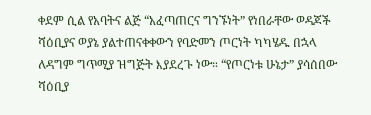ቀደም ሲል የአባትና ልጅ “አፈጣጠርና ግንኙነት” የነበራቸው ወዳጆች ሻዕቢያና ወያኔ ያልተጠናቀቀውን የባድመን ጦርነት ካካሄዱ በኋላ ለዳግም ግጥሚያ ዝግጅት እያደረጉ ነው። “የጦርነቱ ሁኔታ” ያሳሰበው ሻዕቢያ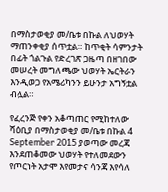በማስታወቂያ መ/ቤቱ በኩል ለህወሃት ማጠንቀቂያ ሰጥቷል። ከጥቂት ሳምንታት በፊት ጎልጉል የድረገጽ ጋዜጣ በዘገበው መሠረት መግለጫው ህወሃት ኤርትራን እንዲወጋ የአሜሪካንን ይሁንታ አግኝቷል ብሏል።

የፈረንጅ የቀን አቆጣጠር የሚከተለው ሻዕቢያ በማስታወቂያ መ/ቤቱ በኩል 4 September 2015 ያወጣው መረጃ እንደጠቆመው ህወሃት የተለመደውን የጦርነት አታሞ እየመታና ሳንጃ እየሳለ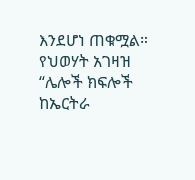እንደሆነ ጠቁሟል። የህወሃት አገዛዝ “ሌሎች ክፍሎች ከኤርትራ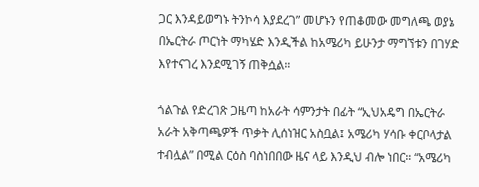ጋር እንዳይወግኑ ትንኮሳ እያደረገ” መሆኑን የጠቆመው መግለጫ ወያኔ በኤርትራ ጦርነት ማካሄድ እንዲችል ከአሜሪካ ይሁንታ ማግኘቱን በገሃድ እየተናገረ እንደሚገኝ ጠቅሷል።

ጎልጉል የድረገጽ ጋዜጣ ከአራት ሳምንታት በፊት “ኢህአዴግ በኤርትራ አራት አቅጣጫዎች ጥቃት ሊሰነዝር አስቧል፤ አሜሪካ ሃሳቡ ቀርቦላታል ተብሏል” በሚል ርዕስ ባስነበበው ዜና ላይ እንዲህ ብሎ ነበር። “አሜሪካ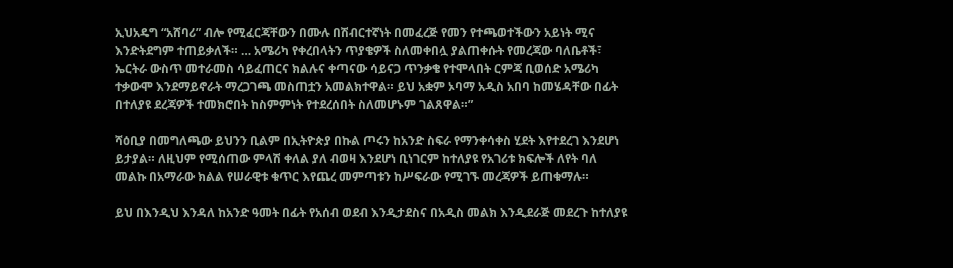ኢህአዴግ “አሸባሪ” ብሎ የሚፈርጃቸውን በሙሉ በሽብርተኛነት በመፈረጅ የመን የተጫወተችውን አይነት ሚና እንድትደግም ተጠይቃለች። … አሜሪካ የቀረበላትን ጥያቄዎች ስለመቀበሏ ያልጠቀሱት የመረጃው ባለቤቶች፣ ኤርትራ ውስጥ መተራመስ ሳይፈጠርና ክልሉና ቀጣናው ሳይናጋ ጥንቃቄ የተሞላበት ርምጃ ቢወሰድ አሜሪካ ተቃውሞ እንደማይኖራት ማረጋገጫ መስጠቷን አመልክተዋል። ይህ አቋም ኦባማ አዲስ አበባ ከመሄዳቸው በፊት በተለያዩ ደረጃዎች ተመክሮበት ከስምምነት የተደረሰበት ስለመሆኑም ገልጸዋል።”

ሻዕቢያ በመግለጫው ይህንን ቢልም በኢትዮጵያ በኩል ጦሩን ከአንድ ስፍራ የማንቀሳቀስ ሂደት እየተደረገ እንደሆነ ይታያል። ለዚህም የሚሰጠው ምላሽ ቀለል ያለ ብወዛ እንደሆነ ቢነገርም ከተለያዩ የአገሪቱ ክፍሎች ለየት ባለ መልኩ በአማራው ክልል የሠራዊቱ ቁጥር እየጨረ መምጣቱን ከሥፍራው የሚገኙ መረጃዎች ይጠቁማሉ።

ይህ በእንዲህ እንዳለ ከአንድ ዓመት በፊት የአሰብ ወደብ እንዲታደስና በአዲስ መልክ እንዲደራጅ መደረጉ ከተለያዩ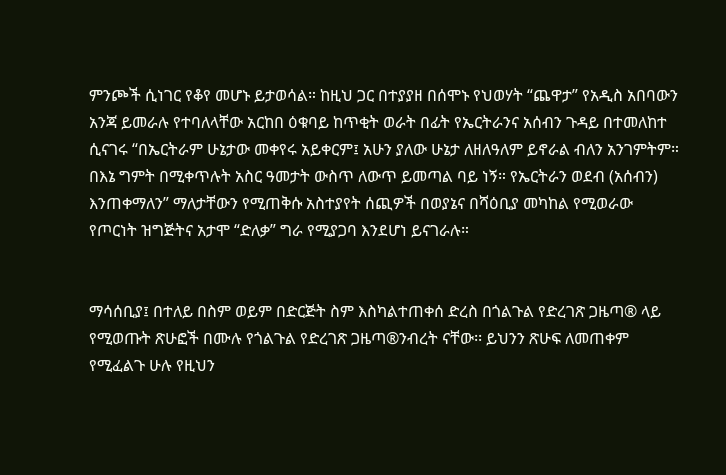ምንጮች ሲነገር የቆየ መሆኑ ይታወሳል። ከዚህ ጋር በተያያዘ በሰሞኑ የህወሃት “ጨዋታ” የአዲስ አበባውን አንጃ ይመራሉ የተባለላቸው አርከበ ዕቁባይ ከጥቂት ወራት በፊት የኤርትራንና አሰብን ጉዳይ በተመለከተ ሲናገሩ “በኤርትራም ሁኔታው መቀየሩ አይቀርም፤ አሁን ያለው ሁኔታ ለዘለዓለም ይኖራል ብለን አንገምትም። በእኔ ግምት በሚቀጥሉት አስር ዓመታት ውስጥ ለውጥ ይመጣል ባይ ነኝ። የኤርትራን ወደብ (አሰብን) እንጠቀማለን” ማለታቸውን የሚጠቅሱ አስተያየት ሰጪዎች በወያኔና በሻዕቢያ መካከል የሚወራው የጦርነት ዝግጅትና አታሞ “ድለቃ” ግራ የሚያጋባ እንደሆነ ይናገራሉ።


ማሳሰቢያ፤ በተለይ በስም ወይም በድርጅት ስም እስካልተጠቀሰ ድረስ በጎልጉል የድረገጽ ጋዜጣ® ላይ የሚወጡት ጽሁፎች በሙሉ የጎልጉል የድረገጽ ጋዜጣ®ንብረት ናቸው፡፡ ይህንን ጽሁፍ ለመጠቀም የሚፈልጉ ሁሉ የዚህን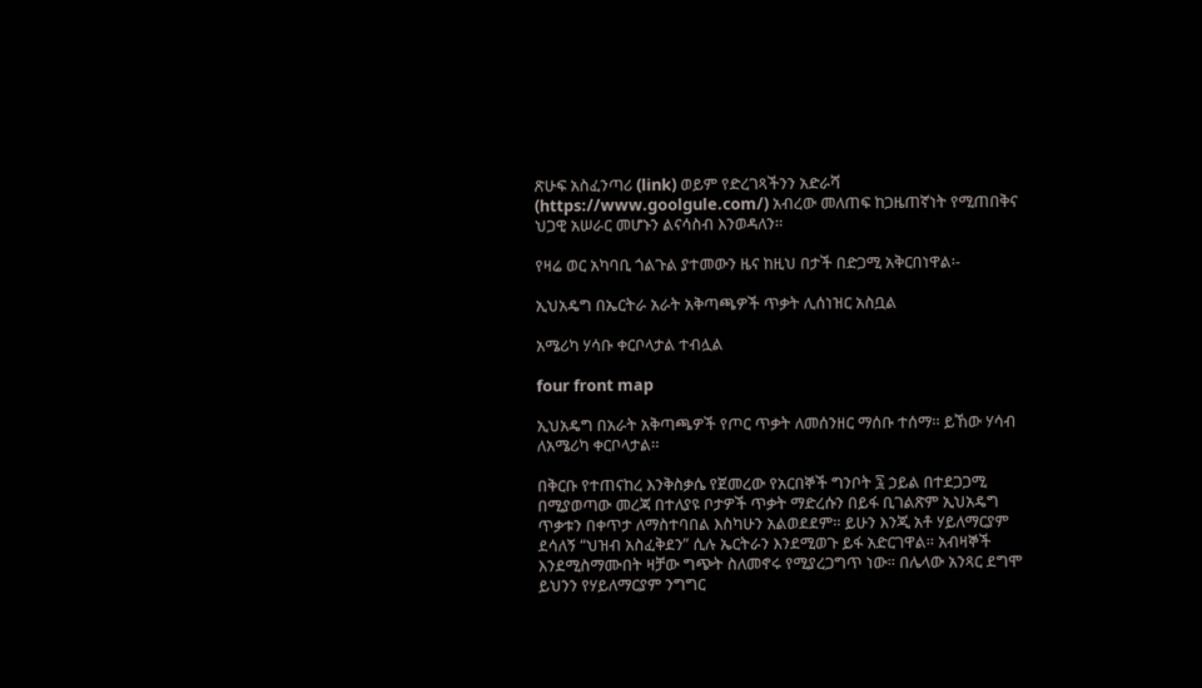ጽሁፍ አስፈንጣሪ (link) ወይም የድረገጻችንን አድራሻ (https://www.goolgule.com/) አብረው መለጠፍ ከጋዜጠኛነት የሚጠበቅና ህጋዊ አሠራር መሆኑን ልናሳስብ እንወዳለን፡፡

የዛሬ ወር አካባቢ ጎልጉል ያተመውን ዜና ከዚህ በታች በድጋሚ አቅርበነዋል፡-

ኢህአዴግ በኤርትራ አራት አቅጣጫዎች ጥቃት ሊሰነዝር አስቧል

አሜሪካ ሃሳቡ ቀርቦላታል ተብሏል

four front map

ኢህአዴግ በአራት አቅጣጫዎች የጦር ጥቃት ለመሰንዘር ማሰቡ ተሰማ፡፡ ይኸው ሃሳብ ለአሜሪካ ቀርቦላታል፡፡

በቅርቡ የተጠናከረ እንቅስቃሴ የጀመረው የአርበኞች ግንቦት ፯ ኃይል በተደጋጋሚ በሚያወጣው መረጃ በተለያዩ ቦታዎች ጥቃት ማድረሱን በይፋ ቢገልጽም ኢህአዴግ ጥቃቱን በቀጥታ ለማስተባበል እስካሁን አልወደደም። ይሁን እንጂ አቶ ሃይለማርያም ደሳለኝ “ህዝብ አስፈቅደን” ሲሉ ኤርትራን እንደሚወጉ ይፋ አድርገዋል። አብዛኞች እንደሚስማሙበት ዛቻው ግጭት ስለመኖሩ የሚያረጋግጥ ነው። በሌላው አንጻር ደግሞ ይህንን የሃይለማርያም ንግግር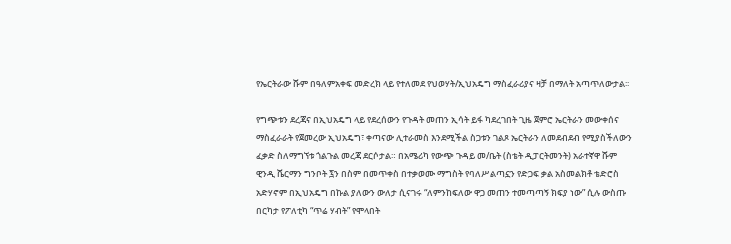የኤርትራው ሹም በዓለምአቀፍ መድረክ ላይ የተለመደ የህወሃት/ኢህአዴግ ማስፈራሪያና ዛቻ በማለት አጣጥለውታል፡፡

የግጭቱን ደረጃና በኢህአዴግ ላይ የደረሰውን የጉዳት መጠን ኢሳት ይፋ ካደረገበት ጊዜ ጀምሮ ኤርትራን መውቀሰና ማስፈራራት የጀመረው ኢህአዴግ፣ ቀጣናው ሊተራመስ እንደሚችል ስጋቱን ገልጾ ኤርትራን ለመደብደብ የሚያስችለውን ፈቃድ ስለማግኘቱ ጎልጉል መረጃ ደርሶታል። በአሜሪካ የውጭ ጉዳይ መ/ቤት (ስቴት ዲፓርትመንት) አራተኛዋ ሹም ዊንዲ ሼርማን ግንቦት ፯ን በስም በመጥቀስ በተቃወሙ ማግስት የባለሥልጣኗን የድጋፍ ቃል አስመልክቶ ቴድሮስ አድሃኖም በኢህአዴግ በኩል ያለውን ውለታ ሲናገሩ “ለምንከፍለው ዋጋ መጠን ተመጣጣኝ ክፍያ ነው” ሲሉ ውስጡ በርካታ የፖለቲካ “ጥሬ ሃብት” የሞላበት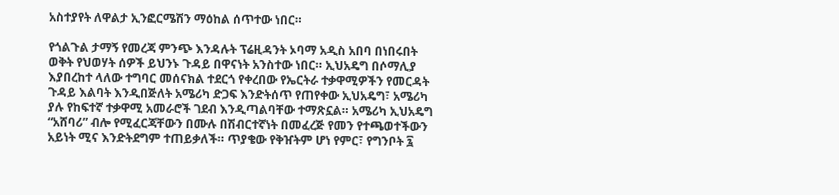አስተያየት ለዋልታ ኢንፎርሜሽን ማዕከል ሰጥተው ነበር።

የጎልጉል ታማኝ የመረጃ ምንጭ እንዳሉት ፕሬዚዳንት ኦባማ አዲስ አበባ በነበሩበት ወቅት የህወሃት ሰዎች ይህንኑ ጉዳይ በዋናነት አንስተው ነበር። ኢህአዴግ በሶማሊያ እያበረከተ ላለው ተግባር መሰናክል ተደርጎ የቀረበው የኤርትራ ተቃዋሚዎችን የመርዳት ጉዳይ እልባት እንዲበጅለት አሜሪካ ድጋፍ እንድትሰጥ የጠየቀው ኢህአዴግ፣ አሜሪካ ያሉ የከፍተኛ ተቃዋሚ አመራሮች ገደብ እንዲጣልባቸው ተማጽኗል። አሜሪካ ኢህአዴግ “አሸባሪ” ብሎ የሚፈርጃቸውን በሙሉ በሽብርተኛነት በመፈረጅ የመን የተጫወተችውን አይነት ሚና እንድትደግም ተጠይቃለች። ጥያቄው የቅዠትም ሆነ የምር፣ የግንቦት ፯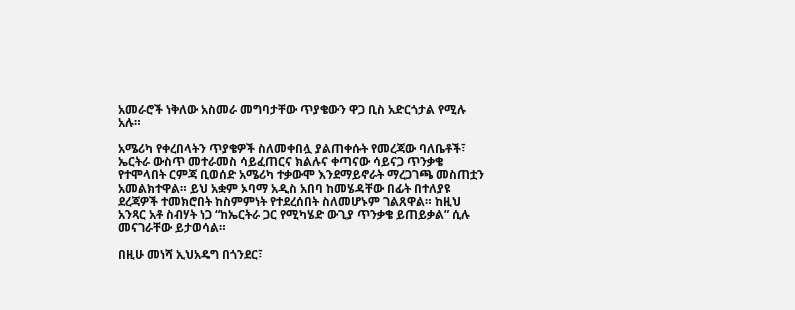አመራሮች ነቅለው አስመራ መግባታቸው ጥያቄውን ዋጋ ቢስ አድርጎታል የሚሉ አሉ።

አሜሪካ የቀረበላትን ጥያቄዎች ስለመቀበሏ ያልጠቀሱት የመረጃው ባለቤቶች፣ ኤርትራ ውስጥ መተራመስ ሳይፈጠርና ክልሉና ቀጣናው ሳይናጋ ጥንቃቄ የተሞላበት ርምጃ ቢወሰድ አሜሪካ ተቃውሞ እንደማይኖራት ማረጋገጫ መስጠቷን አመልክተዋል። ይህ አቋም ኦባማ አዲስ አበባ ከመሄዳቸው በፊት በተለያዩ ደረጃዎች ተመክሮበት ከስምምነት የተደረሰበት ስለመሆኑም ገልጸዋል። ከዚህ አንጻር አቶ ስብሃት ነጋ “ከኤርትራ ጋር የሚካሄድ ውጊያ ጥንቃቄ ይጠይቃል” ሲሉ መናገራቸው ይታወሳል።

በዚሁ መነሻ ኢህአዴግ በጎንደር፣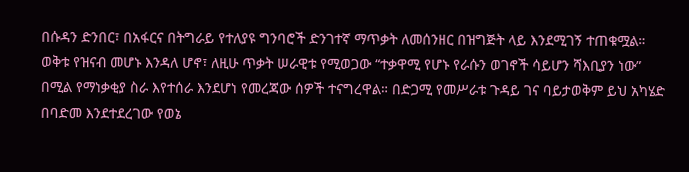በሱዳን ድንበር፣ በአፋርና በትግራይ የተለያዩ ግንባሮች ድንገተኛ ማጥቃት ለመሰንዘር በዝግጅት ላይ እንደሚገኝ ተጠቁሟል። ወቅቱ የዝናብ መሆኑ እንዳለ ሆኖ፣ ለዚሁ ጥቃት ሠራዊቱ የሚወጋው “ተቃዋሚ የሆኑ የራሱን ወገኖች ሳይሆን ሻእቢያን ነው” በሚል የማነቃቂያ ስራ እየተሰራ እንደሆነ የመረጃው ሰዎች ተናግረዋል። በድጋሚ የመሥራቱ ጉዳይ ገና ባይታወቅም ይህ አካሄድ በባድመ እንደተደረገው የወኔ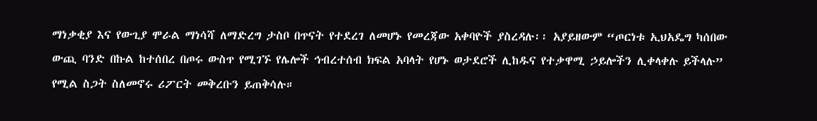ማነቃቂያ እና የውጊያ ሞራል ማነሳሻ ለማድረግ ታስቦ በጥናት የተደረገ ለመሆኑ የመረጃው አቀባዮች ያስረዳሉ፡፡ አያይዘውም “ጦርነቱ ኢህአዴግ ካሰበው ውጪ ባንድ በኩል ከተሰበረ በጦሩ ውስጥ የሚገኙ የሌሎች ኅብረተሰብ ክፍል አባላት የሆኑ ወታደሮች ሊከዱና የተቃዋሚ ኃይሎችን ሊቀላቀሉ ይችላሉ” የሚል ስጋት ስለመኖሩ ሪፖርት መቅረቡን ይጠቅሳሉ።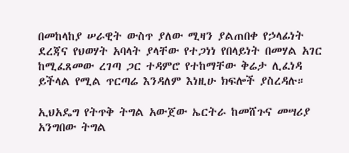በመከላከያ ሠራዊት ውስጥ ያለው ሚዛን ያልጠበቀ የኃላፊነት ደረጃና የህወሃት አባላት ያላቸው የተጋነነ የበላይነት በመሃል አገር ከሚፈጸመው ረገጣ ጋር ተዳምሮ የተከማቸው ቅሬታ ሊፈነዳ ይችላል የሚል ጥርጣሬ እንዳለም እነዚሁ ክፍሎች ያስረዳሉ።

ኢህአዴግ የትጥቅ ትግል አውጀው ኤርትራ ከመሸጉና መሣሪያ አንግበው ትግል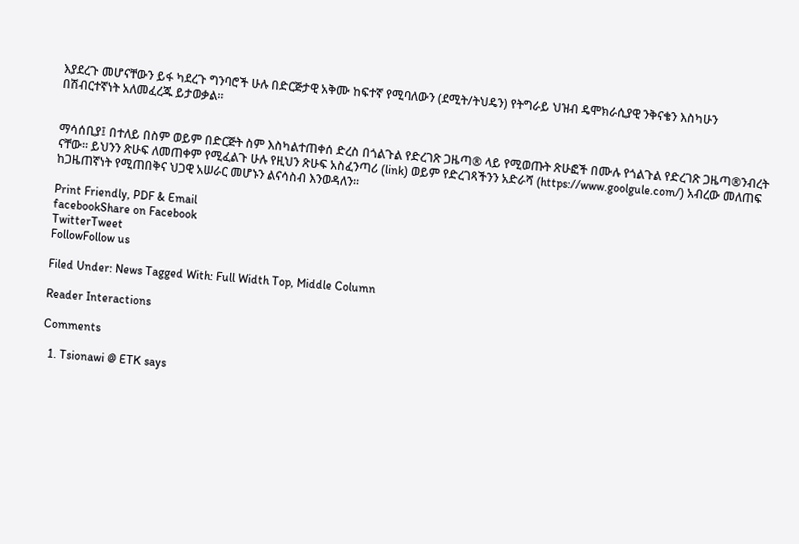እያደረጉ መሆናቸውን ይፋ ካደረጉ ግንባሮች ሁሉ በድርጅታዊ አቅሙ ከፍተኛ የሚባለውን (ደሚት/ትህዴን) የትግራይ ህዝብ ዴሞክራሲያዊ ንቅናቄን እስካሁን በሽብርተኛነት አለመፈረጁ ይታወቃል።


ማሳሰቢያ፤ በተለይ በስም ወይም በድርጅት ስም እስካልተጠቀሰ ድረስ በጎልጉል የድረገጽ ጋዜጣ® ላይ የሚወጡት ጽሁፎች በሙሉ የጎልጉል የድረገጽ ጋዜጣ®ንብረት ናቸው፡፡ ይህንን ጽሁፍ ለመጠቀም የሚፈልጉ ሁሉ የዚህን ጽሁፍ አስፈንጣሪ (link) ወይም የድረገጻችንን አድራሻ (https://www.goolgule.com/) አብረው መለጠፍ ከጋዜጠኛነት የሚጠበቅና ህጋዊ አሠራር መሆኑን ልናሳስብ እንወዳለን፡፡

Print Friendly, PDF & Email
facebookShare on Facebook
TwitterTweet
FollowFollow us

Filed Under: News Tagged With: Full Width Top, Middle Column

Reader Interactions

Comments

  1. Tsionawi @ ETK says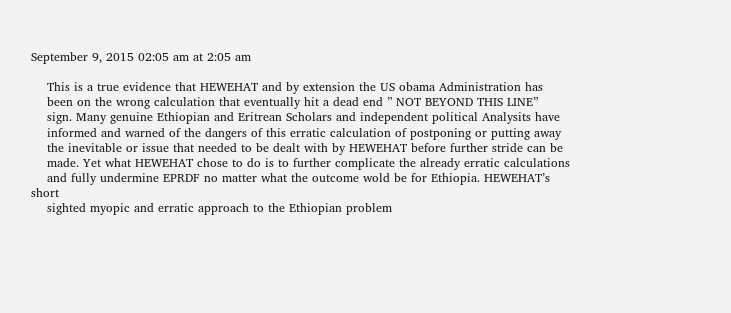September 9, 2015 02:05 am at 2:05 am

    This is a true evidence that HEWEHAT and by extension the US obama Administration has
    been on the wrong calculation that eventually hit a dead end ” NOT BEYOND THIS LINE”
    sign. Many genuine Ethiopian and Eritrean Scholars and independent political Analysits have
    informed and warned of the dangers of this erratic calculation of postponing or putting away
    the inevitable or issue that needed to be dealt with by HEWEHAT before further stride can be
    made. Yet what HEWEHAT chose to do is to further complicate the already erratic calculations
    and fully undermine EPRDF no matter what the outcome wold be for Ethiopia. HEWEHAT’s short
    sighted myopic and erratic approach to the Ethiopian problem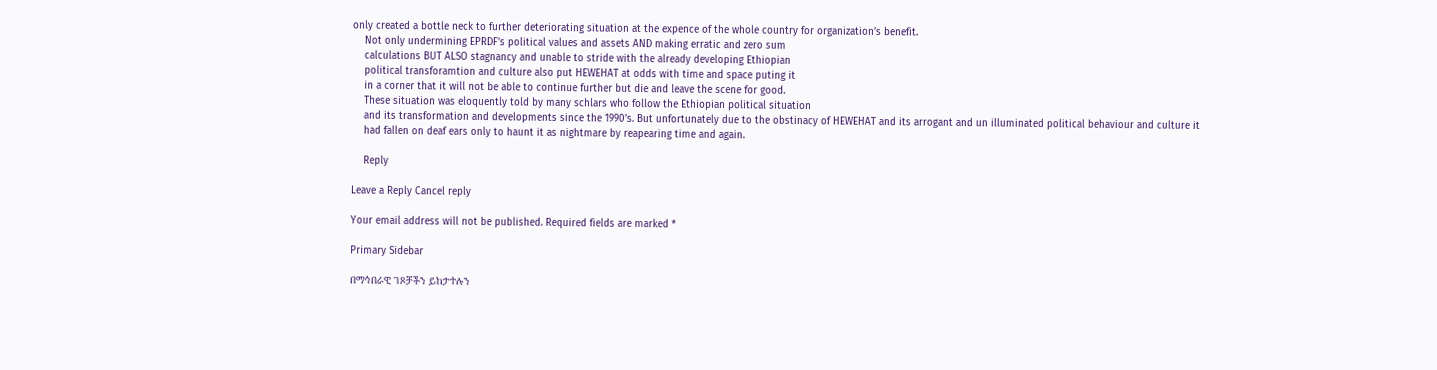only created a bottle neck to further deteriorating situation at the expence of the whole country for organization’s benefit.
    Not only undermining EPRDF’s political values and assets AND making erratic and zero sum
    calculations BUT ALSO stagnancy and unable to stride with the already developing Ethiopian
    political transforamtion and culture also put HEWEHAT at odds with time and space puting it
    in a corner that it will not be able to continue further but die and leave the scene for good.
    These situation was eloquently told by many schlars who follow the Ethiopian political situation
    and its transformation and developments since the 1990’s. But unfortunately due to the obstinacy of HEWEHAT and its arrogant and un illuminated political behaviour and culture it
    had fallen on deaf ears only to haunt it as nightmare by reapearing time and again.

    Reply

Leave a Reply Cancel reply

Your email address will not be published. Required fields are marked *

Primary Sidebar

በማኅበራዊ ገጾቻችን ይከታተሉን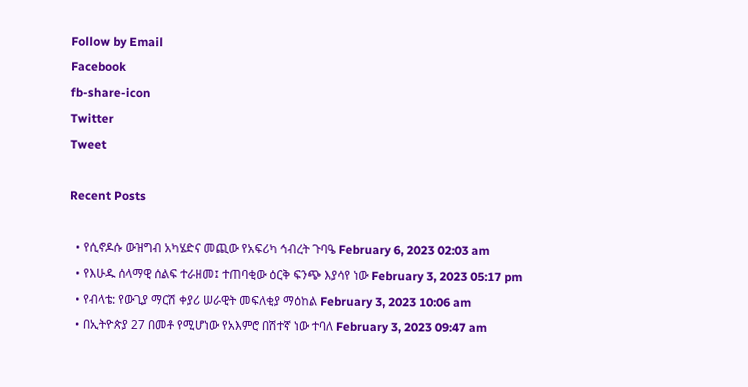Follow by Email
Facebook
fb-share-icon
Twitter
Tweet

Recent Posts

  • የሲኖዶሱ ውዝግብ አካሄድና መጪው የአፍሪካ ኅብረት ጉባዔ February 6, 2023 02:03 am
  • የእሁዱ ሰላማዊ ሰልፍ ተራዘመ፤ ተጠባቂው ዕርቅ ፍንጭ እያሳየ ነው February 3, 2023 05:17 pm
  • የብላቴ: የውጊያ ማርሽ ቀያሪ ሠራዊት መፍለቂያ ማዕከል February 3, 2023 10:06 am
  • በኢትዮጵያ 27 በመቶ የሚሆነው የአእምሮ በሽተኛ ነው ተባለ February 3, 2023 09:47 am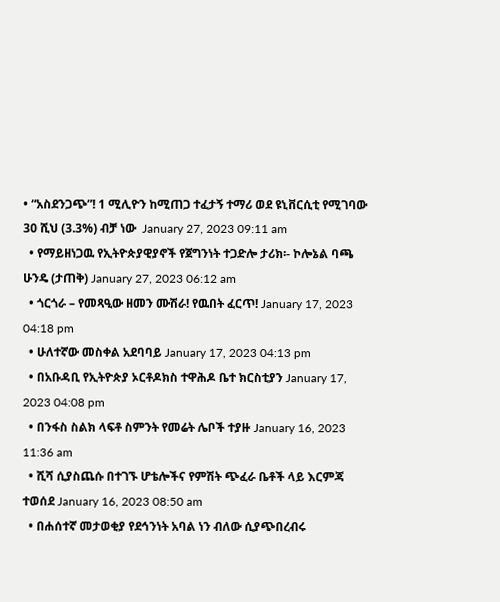• “አስደንጋጭ”! 1 ሚሊዮን ከሚጠጋ ተፈታኝ ተማሪ ወደ ዩኒቨርሲቲ የሚገባው 30 ሺህ (3.3%) ብቻ ነው  January 27, 2023 09:11 am
  • የማይዘነጋዉ የኢትዮጵያዊያኖች የጀግንነት ተጋድሎ ታሪክ፡- ኮሎኔል ባጫ ሁንዴ (ታጠቅ) January 27, 2023 06:12 am
  • ጎርጎራ – የመጻዒው ዘመን ሙሽራ! የዉበት ፈርጥ! January 17, 2023 04:18 pm
  • ሁለተኛው መስቀል አደባባይ January 17, 2023 04:13 pm
  • በአቡዳቢ የኢትዮጵያ ኦርቶዶክስ ተዋሕዶ ቤተ ክርስቲያን January 17, 2023 04:08 pm
  • በንፋስ ስልክ ላፍቶ ስምንት የመሬት ሌቦች ተያዙ January 16, 2023 11:36 am
  • ሺሻ ሲያስጨሱ በተገኙ ሆቴሎችና የምሽት ጭፈራ ቤቶች ላይ እርምጃ ተወሰደ January 16, 2023 08:50 am
  • በሐሰተኛ መታወቂያ የደኅንነት አባል ነን ብለው ሲያጭበረብሩ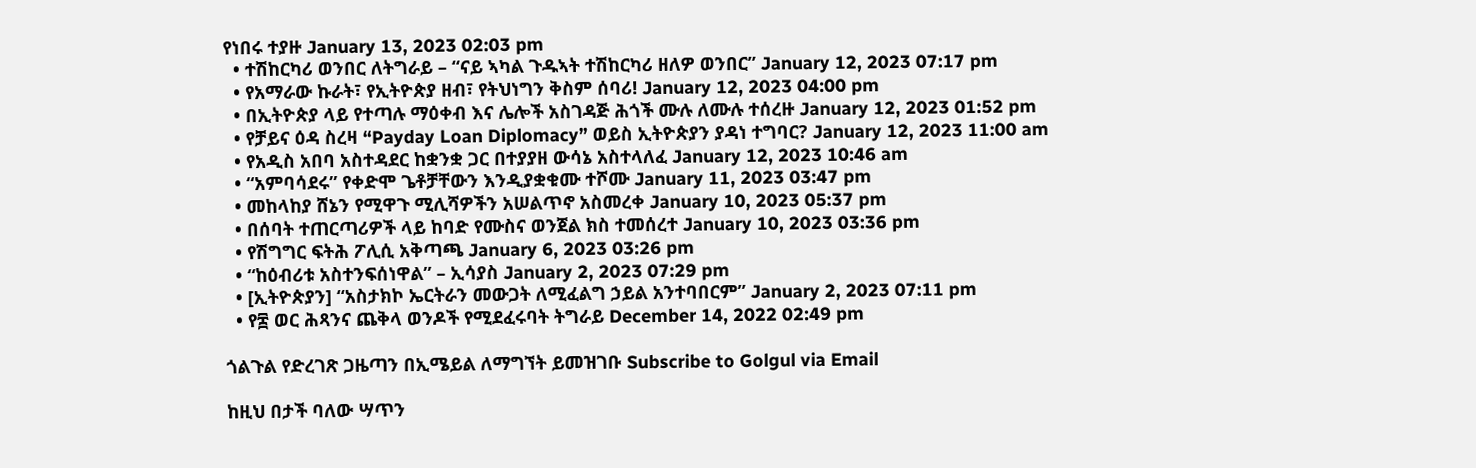የነበሩ ተያዙ January 13, 2023 02:03 pm
  • ተሽከርካሪ ወንበር ለትግራይ – “ናይ ኣካል ጉዱኣት ተሽከርካሪ ዘለዎ ወንበር” January 12, 2023 07:17 pm
  • የአማራው ኩራት፣ የኢትዮጵያ ዘብ፣ የትህነግን ቅስም ሰባሪ! January 12, 2023 04:00 pm
  • በኢትዮጵያ ላይ የተጣሉ ማዕቀብ እና ሌሎች አስገዳጅ ሕጎች ሙሉ ለሙሉ ተሰረዙ January 12, 2023 01:52 pm
  • የቻይና ዕዳ ስረዛ “Payday Loan Diplomacy” ወይስ ኢትዮጵያን ያዳነ ተግባር? January 12, 2023 11:00 am
  • የአዲስ አበባ አስተዳደር ከቋንቋ ጋር በተያያዘ ውሳኔ አስተላለፈ January 12, 2023 10:46 am
  • “አምባሳደሩ” የቀድሞ ጌቶቻቸውን እንዲያቋቁሙ ተሾሙ January 11, 2023 03:47 pm
  • መከላከያ ሸኔን የሚዋጉ ሚሊሻዎችን አሠልጥኖ አስመረቀ January 10, 2023 05:37 pm
  • በሰባት ተጠርጣሪዎች ላይ ከባድ የሙስና ወንጀል ክስ ተመሰረተ January 10, 2023 03:36 pm
  • የሽግግር ፍትሕ ፖሊሲ አቅጣጫ January 6, 2023 03:26 pm
  • “ከዕብሪቱ አስተንፍሰነዋል” – ኢሳያስ January 2, 2023 07:29 pm
  • [ኢትዮጵያን] “አስታክኮ ኤርትራን መውጋት ለሚፈልግ ኃይል አንተባበርም” January 2, 2023 07:11 pm
  • የ፰ ወር ሕጻንና ጨቅላ ወንዶች የሚደፈሩባት ትግራይ December 14, 2022 02:49 pm

ጎልጉል የድረገጽ ጋዜጣን በኢሜይል ለማግኘት ይመዝገቡ Subscribe to Golgul via Email

ከዚህ በታች ባለው ሣጥን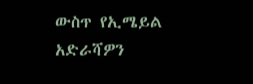ውስጥ የኢሜይል አድራሻዎን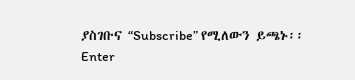ያስገቡና “Subscribe” የሚለውን ይጫኑ፡፡
Enter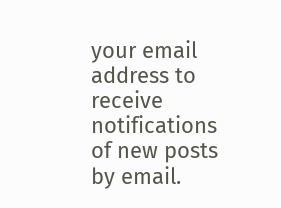your email address to receive notifications of new posts by email.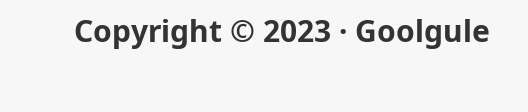Copyright © 2023 · Goolgule